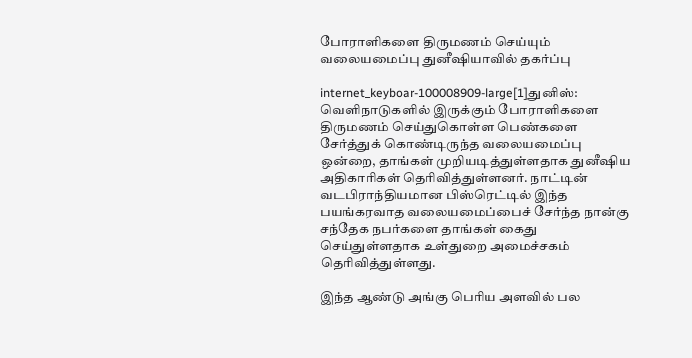போராளிகளை திருமணம் செய்யும் வலையமைப்பு துனீஷியாவில் தகர்ப்பு

internet_keyboar-100008909-large[1]துனிஸ்: வெளிநாடுகளில் இருக்கும் போராளிகளை திருமணம் செய்துகொள்ள பெண்களை சேர்த்துக் கொண்டிருந்த வலையமைப்பு ஒன்றை, தாங்கள் முறியடித்துள்ளதாக துனீஷிய அதிகாரிகள் தெரிவித்துள்ளனர். நாட்டின் வடபிராந்தியமான பிஸ்ரெட்டில் இந்த பயங்கரவாத வலையமைப்பைச் சேர்ந்த நான்கு சந்தேக நபர்களை தாங்கள் கைது செய்துள்ளதாக உள்துறை அமைச்சகம் தெரிவித்துள்ளது.

இந்த ஆண்டு அங்கு பெரிய அளவில் பல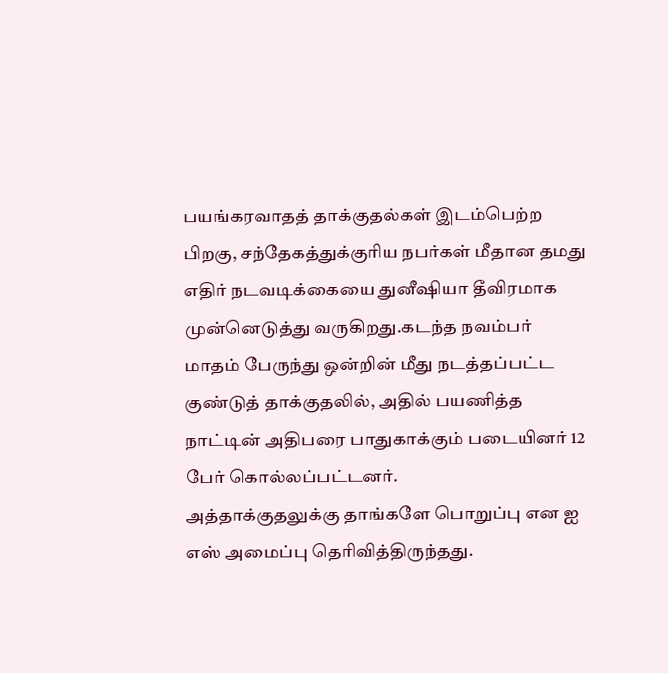பயங்கரவாதத் தாக்குதல்கள் இடம்பெற்ற பிறகு, சந்தேகத்துக்குரிய நபர்கள் மீதான தமது எதிர் நடவடிக்கையை துனீஷியா தீவிரமாக முன்னெடுத்து வருகிறது.கடந்த நவம்பர் மாதம் பேருந்து ஒன்றின் மீது நடத்தப்பட்ட குண்டுத் தாக்குதலில், அதில் பயணித்த நாட்டின் அதிபரை பாதுகாக்கும் படையினர் 12 பேர் கொல்லப்பட்டனர்.
அத்தாக்குதலுக்கு தாங்களே பொறுப்பு என ஐ எஸ் அமைப்பு தெரிவித்திருந்தது.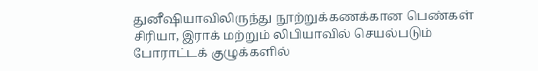துனீஷியாவிலிருந்து நூற்றுக்கணக்கான பெண்கள் சிரியா, இராக் மற்றும் லிபியாவில் செயல்படும் போராட்டக் குழுக்களில்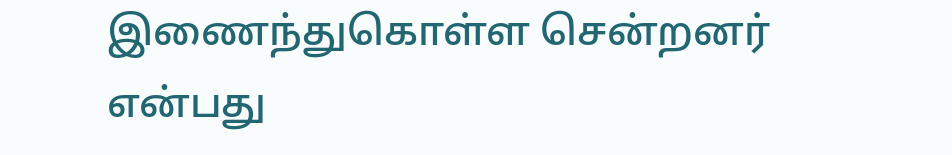இணைந்துகொள்ள சென்றனர் என்பது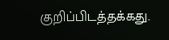குறிப்பிடத்தக்கது.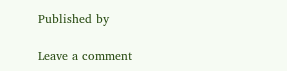Published by

Leave a comment